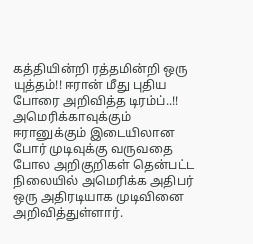கத்தியின்றி ரத்தமின்றி ஒரு யுத்தம்!! ஈரான் மீது புதிய போரை அறிவித்த டிரம்ப்..!!
அமெரிக்காவுக்கும் ஈரானுக்கும் இடையிலான போர் முடிவுக்கு வருவதை போல அறிகுறிகள் தென்பட்ட நிலையில் அமெரிக்க அதிபர் ஒரு அதிரடியாக முடிவினை அறிவித்துள்ளார்.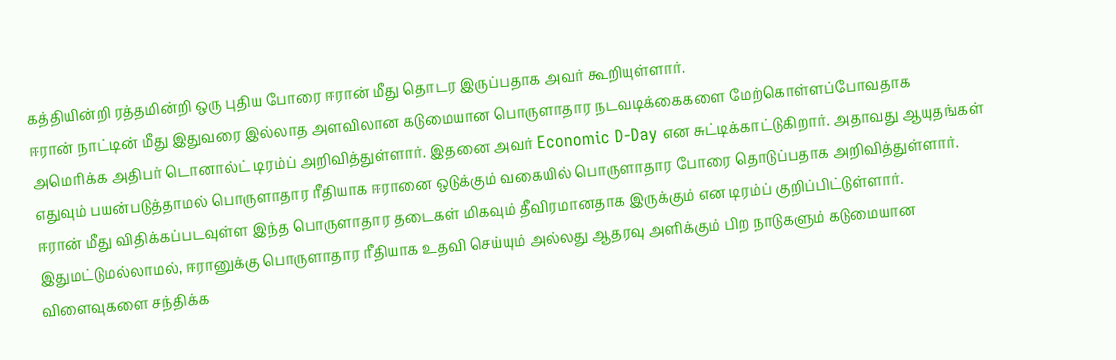கத்தியின்றி ரத்தமின்றி ஒரு புதிய போரை ஈரான் மீது தொடர இருப்பதாக அவர் கூறியுள்ளார்.
ஈரான் நாட்டின் மீது இதுவரை இல்லாத அளவிலான கடுமையான பொருளாதார நடவடிக்கைகளை மேற்கொள்ளப்போவதாக அமெரிக்க அதிபர் டொனால்ட் டிரம்ப் அறிவித்துள்ளார். இதனை அவர் Economic D-Day என சுட்டிக்காட்டுகிறார். அதாவது ஆயுதங்கள் எதுவும் பயன்படுத்தாமல் பொருளாதார ரீதியாக ஈரானை ஒடுக்கும் வகையில் பொருளாதார போரை தொடுப்பதாக அறிவித்துள்ளார்.
ஈரான் மீது விதிக்கப்படவுள்ள இந்த பொருளாதார தடைகள் மிகவும் தீவிரமானதாக இருக்கும் என டிரம்ப் குறிப்பிட்டுள்ளார். இதுமட்டுமல்லாமல், ஈரானுக்கு பொருளாதார ரீதியாக உதவி செய்யும் அல்லது ஆதரவு அளிக்கும் பிற நாடுகளும் கடுமையான விளைவுகளை சந்திக்க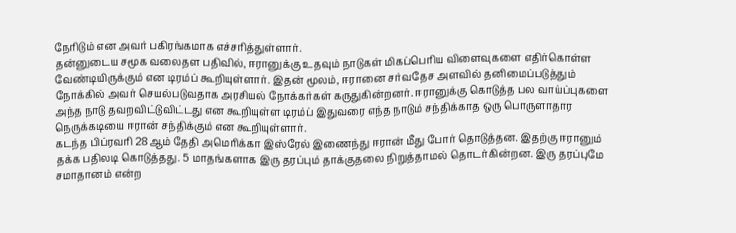நேரிடும் என அவர் பகிரங்கமாக எச்சரித்துள்ளார்.
தன்னுடைய சமூக வலைதள பதிவில், ஈரானுக்கு உதவும் நாடுகள் மிகப்பெரிய விளைவுகளை எதிர்கொள்ள வேண்டியிருக்கும் என டிரம்ப் கூறியுள்ளார். இதன் மூலம், ஈரானை சர்வதேச அளவில் தனிமைப்படுத்தும் நோக்கில் அவர் செயல்படுவதாக அரசியல் நோக்கர்கள் கருதுகின்றனர். ஈரானுக்கு கொடுத்த பல வாய்ப்புகளை அந்த நாடு தவறவிட்டுவிட்டது என கூறியுள்ள டிரம்ப் இதுவரை எந்த நாடும் சந்திக்காத ஒரு பொருளாதார நெருக்கடியை ஈரான் சந்திக்கும் என கூறியுள்ளார்.
கடந்த பிப்ரவரி 28ஆம் தேதி அமெரிக்கா இஸ்ரேல் இணைந்து ஈரான் மீது போர் தொடுத்தன. இதற்கு ஈரானும் தக்க பதிலடி கொடுத்தது. 5 மாதங்களாக இரு தரப்பும் தாக்குதலை நிறுத்தாமல் தொடர்கின்றன. இரு தரப்புமே சமாதானம் என்ற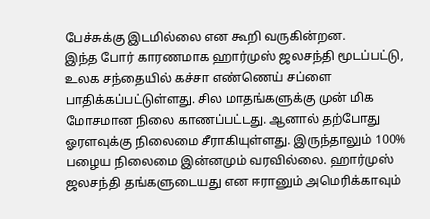பேச்சுக்கு இடமில்லை என கூறி வருகின்றன.
இந்த போர் காரணமாக ஹார்முஸ் ஜலசந்தி மூடப்பட்டு, உலக சந்தையில் கச்சா எண்ணெய் சப்ளை பாதிக்கப்பட்டுள்ளது. சில மாதங்களுக்கு முன் மிக மோசமான நிலை காணப்பட்டது. ஆனால் தற்போது ஓரளவுக்கு நிலைமை சீராகியுள்ளது. இருந்தாலும் 100% பழைய நிலைமை இன்னமும் வரவில்லை. ஹார்முஸ் ஜலசந்தி தங்களுடையது என ஈரானும் அமெரிக்காவும்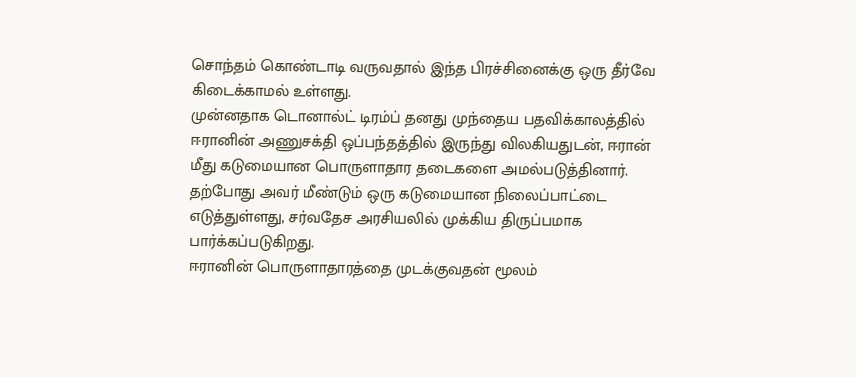சொந்தம் கொண்டாடி வருவதால் இந்த பிரச்சினைக்கு ஒரு தீர்வே கிடைக்காமல் உள்ளது.
முன்னதாக டொனால்ட் டிரம்ப் தனது முந்தைய பதவிக்காலத்தில் ஈரானின் அணுசக்தி ஒப்பந்தத்தில் இருந்து விலகியதுடன், ஈரான் மீது கடுமையான பொருளாதார தடைகளை அமல்படுத்தினார். தற்போது அவர் மீண்டும் ஒரு கடுமையான நிலைப்பாட்டை எடுத்துள்ளது, சர்வதேச அரசியலில் முக்கிய திருப்பமாக பார்க்கப்படுகிறது.
ஈரானின் பொருளாதாரத்தை முடக்குவதன் மூலம்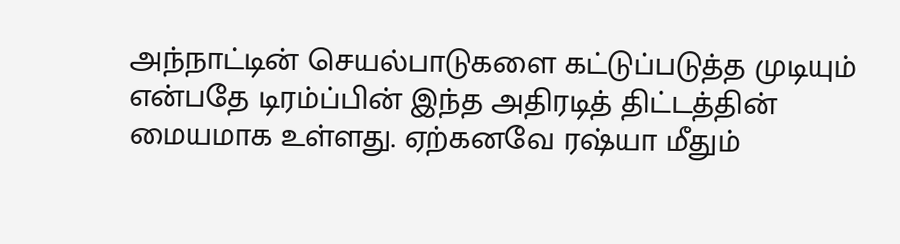அந்நாட்டின் செயல்பாடுகளை கட்டுப்படுத்த முடியும் என்பதே டிரம்ப்பின் இந்த அதிரடித் திட்டத்தின் மையமாக உள்ளது. ஏற்கனவே ரஷ்யா மீதும்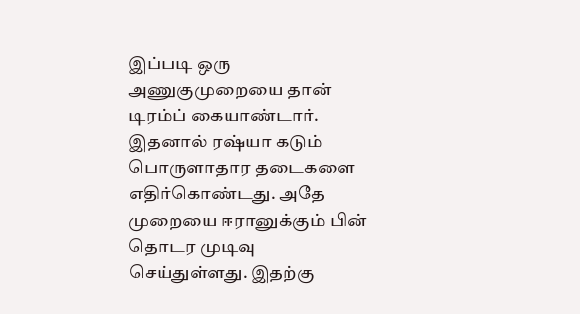இப்படி ஒரு அணுகுமுறையை தான் டிரம்ப் கையாண்டார். இதனால் ரஷ்யா கடும் பொருளாதார தடைகளை எதிர்கொண்டது. அதே முறையை ஈரானுக்கும் பின் தொடர முடிவு செய்துள்ளது. இதற்கு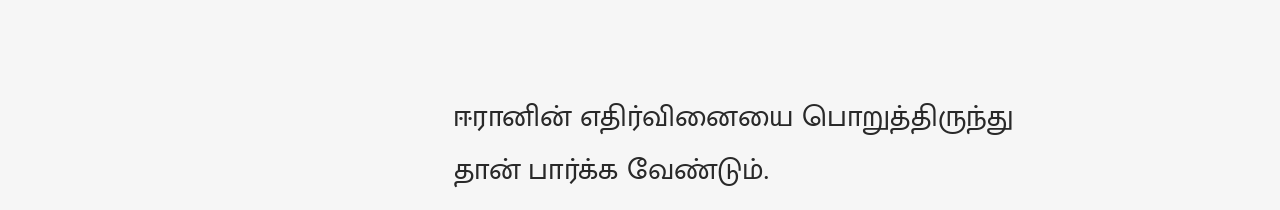ஈரானின் எதிர்வினையை பொறுத்திருந்து தான் பார்க்க வேண்டும்.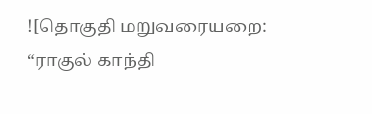![தொகுதி மறுவரையறை: “ராகுல் காந்தி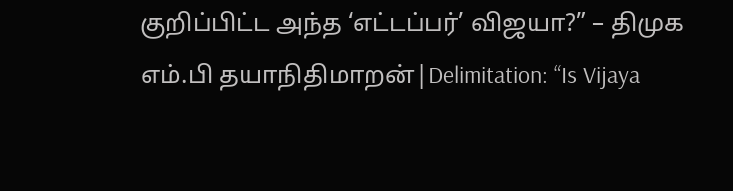குறிப்பிட்ட அந்த ‘எட்டப்பர்’ விஜயா?” – திமுக எம்.பி தயாநிதிமாறன்|Delimitation: “Is Vijaya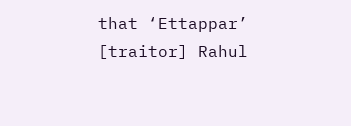that ‘Ettappar’ [traitor] Rahul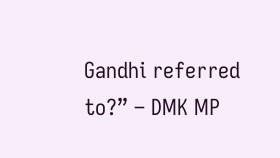Gandhi referred to?” – DMK MP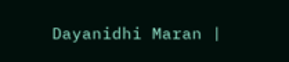Dayanidhi Maran |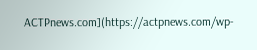ACTPnews.com](https://actpnews.com/wp-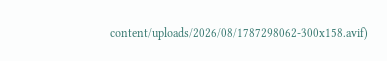content/uploads/2026/08/1787298062-300x158.avif)